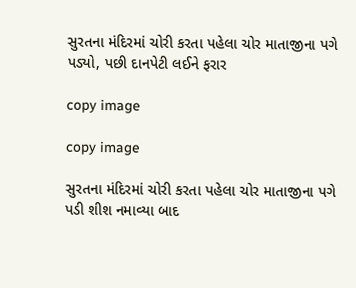સુરતના મંદિરમાં ચોરી કરતા પહેલા ચોર માતાજીના પગે પડ્યો, પછી દાનપેટી લઈને ફરાર

copy image

copy image

સુરતના મંદિરમાં ચોરી કરતા પહેલા ચોર માતાજીના પગે પડી શીશ નમાવ્યા બાદ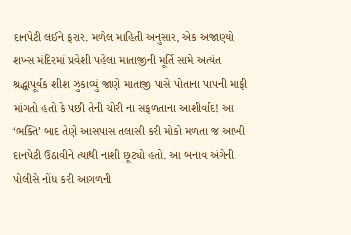દાનપેટી લઈને ફરાર. મળેલ માહિતી અનુસાર, એક અજાણ્યો શખ્સ મંદિરમાં પ્રવેશી પહેલા માતાજીની મૂર્તિ સામે અત્યંત શ્રદ્ધાપૂર્વક શીશ ઝુકાવ્યું જાણે માતાજી પાસે પોતાના પાપની માફી માંગતો હતો કે પછી તેની ચોરી ના સફળતાના આશીર્વાદ! આ ‘ભક્તિ’ બાદ તેણે આસપાસ તલાસી કરી મોકો મળતા જ આખી દાનપેટી ઉઠાવીને ત્યાથી નાશી છૂટ્યો હતો. આ બનાવ અંગેની પોલીસે નોંધ કરી આગળની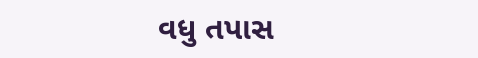વધુ તપાસ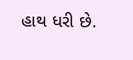હાથ ધરી છે.